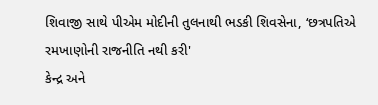શિવાજી સાથે પીએમ મોદીની તુલનાથી ભડકી શિવસેના, ‘છત્રપતિએ રમખાણોની રાજનીતિ નથી કરી'
કેન્દ્ર અને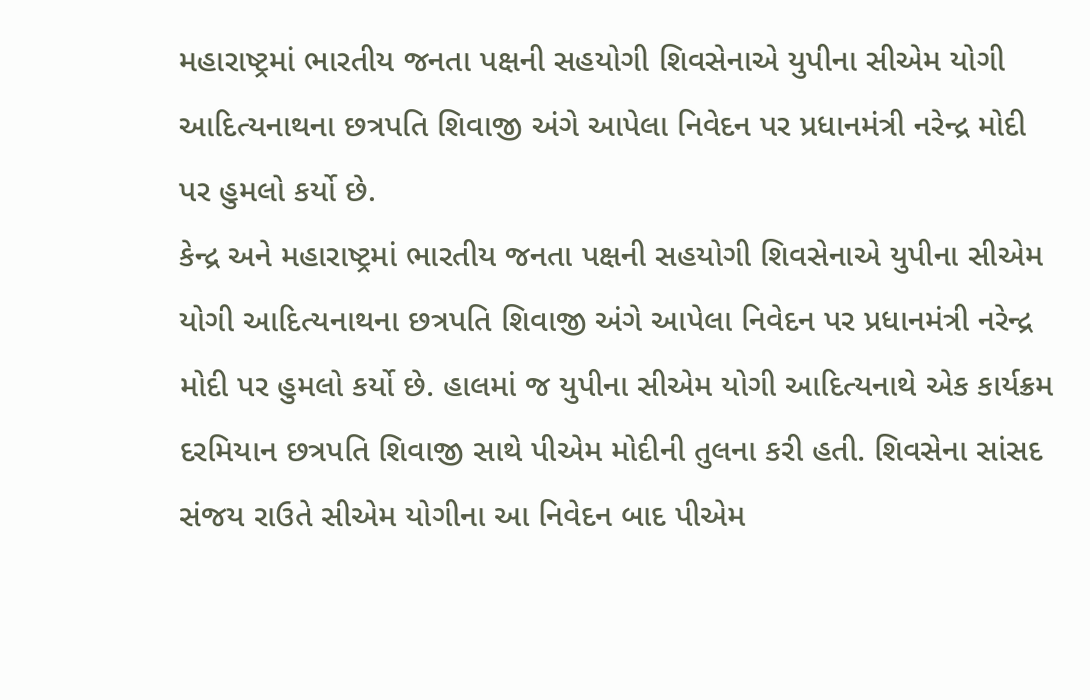મહારાષ્ટ્રમાં ભારતીય જનતા પક્ષની સહયોગી શિવસેનાએ યુપીના સીએમ યોગી આદિત્યનાથના છત્રપતિ શિવાજી અંગે આપેલા નિવેદન પર પ્રધાનમંત્રી નરેન્દ્ર મોદી પર હુમલો કર્યો છે.
કેન્દ્ર અને મહારાષ્ટ્રમાં ભારતીય જનતા પક્ષની સહયોગી શિવસેનાએ યુપીના સીએમ યોગી આદિત્યનાથના છત્રપતિ શિવાજી અંગે આપેલા નિવેદન પર પ્રધાનમંત્રી નરેન્દ્ર મોદી પર હુમલો કર્યો છે. હાલમાં જ યુપીના સીએમ યોગી આદિત્યનાથે એક કાર્યક્રમ દરમિયાન છત્રપતિ શિવાજી સાથે પીએમ મોદીની તુલના કરી હતી. શિવસેના સાંસદ સંજય રાઉતે સીએમ યોગીના આ નિવેદન બાદ પીએમ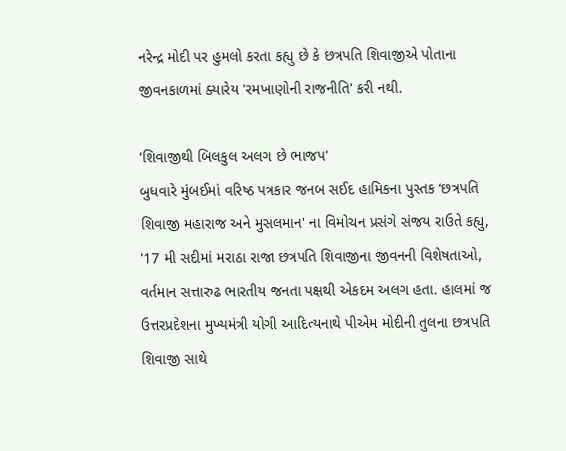નરેન્દ્ર મોદી પર હુમલો કરતા કહ્યુ છે કે છત્રપતિ શિવાજીએ પોતાના જીવનકાળમાં ક્યારેય 'રમખાણોની રાજનીતિ' કરી નથી.

‘શિવાજીથી બિલકુલ અલગ છે ભાજપ'
બુધવારે મુંબઈમાં વરિષ્ઠ પત્રકાર જનબ સઈદ હામિકના પુસ્તક ‘છત્રપતિ શિવાજી મહારાજ અને મુસલમાન' ના વિમોચન પ્રસંગે સંજય રાઉતે કહ્યુ, '17 મી સદીમાં મરાઠા રાજા છત્રપતિ શિવાજીના જીવનની વિશેષતાઓ, વર્તમાન સત્તારુઢ ભારતીય જનતા પક્ષથી એકદમ અલગ હતા. હાલમાં જ ઉત્તરપ્રદેશના મુખ્યમંત્રી યોગી આદિત્યનાથે પીએમ મોદીની તુલના છત્રપતિ શિવાજી સાથે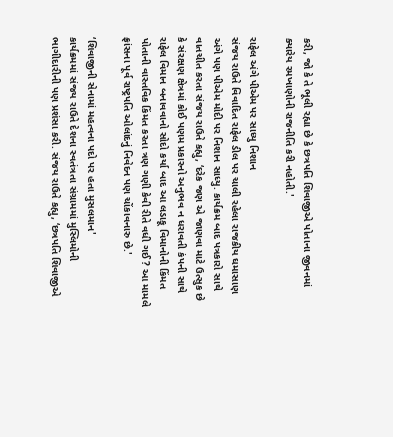કરી, જો કે તે ભૂલી રહ્યા છે કે છત્રપતિ શિવાજીએ પોતાના જીવનમાં ક્યારેય રમખાણોની રાજનીતિ કરી નહોતી.'

રાફેલ અંગે પીએમ પર સાધ્યુ નિશાન
સંજય રાઉતે વિવાદિત રાફેલ ડીલ પર ચાલી રહેલા રાજકીય ઘમાસાણ અંગે પણ પીએમ મોદી પર નિશાન સાધ્યુ. કાર્યક્રમ બાદ પત્રકારો સાથે વાતચીત કરતા સંજય રાઉતે કહ્યુ, ‘દરેક જણ એ જાણવા માટે ઉત્સુક છે કે સંરક્ષણ ક્ષેત્રમાં કોઈ પણમ પ્રકારનો અનુભવ ન ધરાવતી કંપની સાથે રાફેલ વિમાન બનાવવાનો સોદો કર્યા બાદ આ લડાકૂ વિમાનોની કિંમત પોતાની વાસ્તવિક કિંમત કરતા ત્રણ ગણી કેવી રીતે વધી ગઈ? આ મામલે ફ્રાંસના પૂર્વ રાષ્ટ્રપતિ ઓલાંદનું નિવેદન પણ ચોંકાવનારુ છે.'

‘શિવાજીની સેનામાં મહત્વના પદો પર હતા મુસલમાન'
કાર્યક્રમમાં સંજય રાઉતે દેશના સ્વતંત્રતા સંગ્રામમાં મુસ્લિમોની ભાગીદારીની પણ પ્રશંસા કરી. સંજય રાઉતે કહ્યુ, ‘છત્રપતિ શિવાજીએ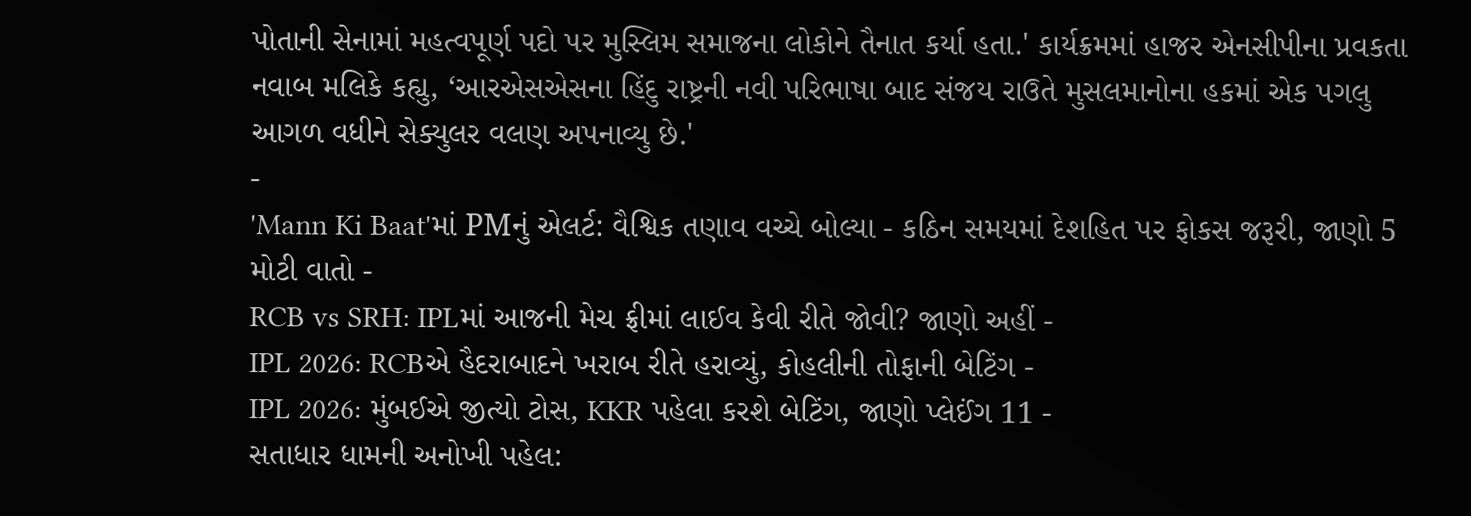પોતાની સેનામાં મહત્વપૂર્ણ પદો પર મુસ્લિમ સમાજના લોકોને તૈનાત કર્યા હતા.' કાર્યક્રમમાં હાજર એનસીપીના પ્રવકતા નવાબ મલિકે કહ્યુ, ‘આરએસએસના હિંદુ રાષ્ટ્રની નવી પરિભાષા બાદ સંજય રાઉતે મુસલમાનોના હકમાં એક પગલુ આગળ વધીને સેક્યુલર વલણ અપનાવ્યુ છે.'
-
'Mann Ki Baat'માં PMનું એલર્ટ: વૈશ્વિક તણાવ વચ્ચે બોલ્યા - કઠિન સમયમાં દેશહિત પર ફોકસ જરૂરી, જાણો 5 મોટી વાતો -
RCB vs SRH: IPLમાં આજની મેચ ફ્રીમાં લાઈવ કેવી રીતે જોવી? જાણો અહીં -
IPL 2026: RCBએ હૈદરાબાદને ખરાબ રીતે હરાવ્યું, કોહલીની તોફાની બેટિંગ -
IPL 2026: મુંબઈએ જીત્યો ટોસ, KKR પહેલા કરશે બેટિંગ, જાણો પ્લેઈંગ 11 -
સતાધાર ધામની અનોખી પહેલ: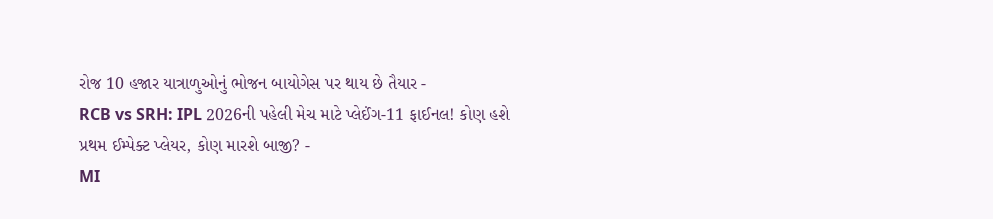રોજ 10 હજાર યાત્રાળુઓનું ભોજન બાયોગેસ પર થાય છે તૈયાર -
RCB vs SRH: IPL 2026ની પહેલી મેચ માટે પ્લેઈંગ-11 ફાઈનલ! કોણ હશે પ્રથમ ઈમ્પેક્ટ પ્લેયર, કોણ મારશે બાજી? -
MI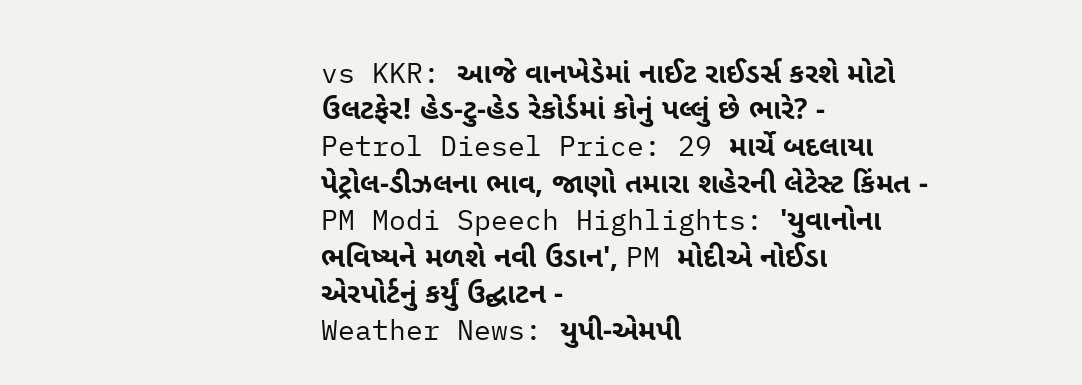vs KKR: આજે વાનખેડેમાં નાઈટ રાઈડર્સ કરશે મોટો ઉલટફેર! હેડ-ટુ-હેડ રેકોર્ડમાં કોનું પલ્લું છે ભારે? -
Petrol Diesel Price: 29 માર્ચે બદલાયા પેટ્રોલ-ડીઝલના ભાવ, જાણો તમારા શહેરની લેટેસ્ટ કિંમત -
PM Modi Speech Highlights: 'યુવાનોના ભવિષ્યને મળશે નવી ઉડાન', PM મોદીએ નોઈડા એરપોર્ટનું કર્યું ઉદ્ઘાટન -
Weather News: યુપી-એમપી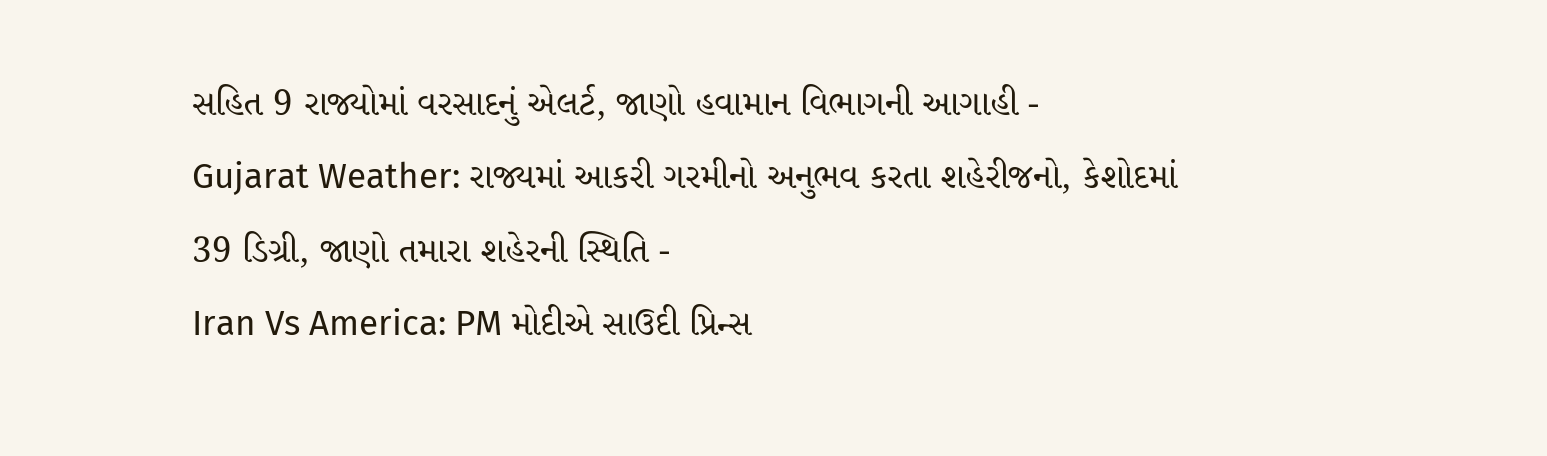સહિત 9 રાજ્યોમાં વરસાદનું એલર્ટ, જાણો હવામાન વિભાગની આગાહી -
Gujarat Weather: રાજ્યમાં આકરી ગરમીનો અનુભવ કરતા શહેરીજનો, કેશોદમાં 39 ડિગ્રી, જાણો તમારા શહેરની સ્થિતિ -
Iran Vs America: PM મોદીએ સાઉદી પ્રિન્સ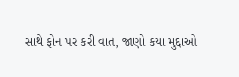સાથે ફોન પર કરી વાત, જાણો કયા મુદ્દાઓ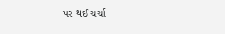પર થઈ ચર્ચા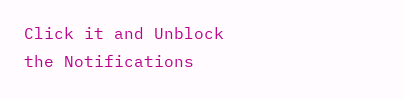Click it and Unblock the Notifications